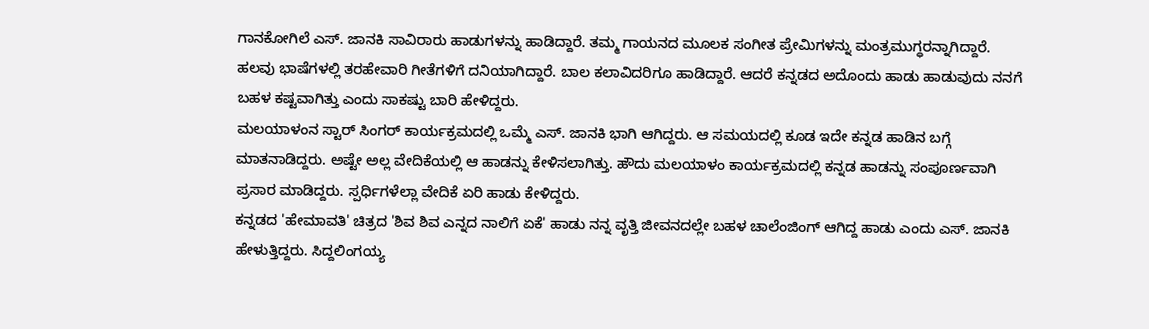ಗಾನಕೋಗಿಲೆ ಎಸ್. ಜಾನಕಿ ಸಾವಿರಾರು ಹಾಡುಗಳನ್ನು ಹಾಡಿದ್ದಾರೆ. ತಮ್ಮ ಗಾಯನದ ಮೂಲಕ ಸಂಗೀತ ಪ್ರೇಮಿಗಳನ್ನು ಮಂತ್ರಮುಗ್ಧರನ್ನಾಗಿದ್ದಾರೆ. ಹಲವು ಭಾಷೆಗಳಲ್ಲಿ ತರಹೇವಾರಿ ಗೀತೆಗಳಿಗೆ ದನಿಯಾಗಿದ್ದಾರೆ. ಬಾಲ ಕಲಾವಿದರಿಗೂ ಹಾಡಿದ್ದಾರೆ. ಆದರೆ ಕನ್ನಡದ ಅದೊಂದು ಹಾಡು ಹಾಡುವುದು ನನಗೆ ಬಹಳ ಕಷ್ಟವಾಗಿತ್ತು ಎಂದು ಸಾಕಷ್ಟು ಬಾರಿ ಹೇಳಿದ್ದರು.
ಮಲಯಾಳಂನ ಸ್ಟಾರ್ ಸಿಂಗರ್ ಕಾರ್ಯಕ್ರಮದಲ್ಲಿ ಒಮ್ಮೆ ಎಸ್. ಜಾನಕಿ ಭಾಗಿ ಆಗಿದ್ದರು. ಆ ಸಮಯದಲ್ಲಿ ಕೂಡ ಇದೇ ಕನ್ನಡ ಹಾಡಿನ ಬಗ್ಗೆ ಮಾತನಾಡಿದ್ದರು. ಅಷ್ಟೇ ಅಲ್ಲ ವೇದಿಕೆಯಲ್ಲಿ ಆ ಹಾಡನ್ನು ಕೇಳಿಸಲಾಗಿತ್ತು. ಹೌದು ಮಲಯಾಳಂ ಕಾರ್ಯಕ್ರಮದಲ್ಲಿ ಕನ್ನಡ ಹಾಡನ್ನು ಸಂಪೂರ್ಣವಾಗಿ ಪ್ರಸಾರ ಮಾಡಿದ್ದರು. ಸ್ಪರ್ಧಿಗಳೆಲ್ಲಾ ವೇದಿಕೆ ಏರಿ ಹಾಡು ಕೇಳಿದ್ದರು.
ಕನ್ನಡದ 'ಹೇಮಾವತಿ' ಚಿತ್ರದ 'ಶಿವ ಶಿವ ಎನ್ನದ ನಾಲಿಗೆ ಏಕೆ' ಹಾಡು ನನ್ನ ವೃತ್ತಿ ಜೀವನದಲ್ಲೇ ಬಹಳ ಚಾಲೆಂಜಿಂಗ್ ಆಗಿದ್ದ ಹಾಡು ಎಂದು ಎಸ್. ಜಾನಕಿ ಹೇಳುತ್ತಿದ್ದರು. ಸಿದ್ದಲಿಂಗಯ್ಯ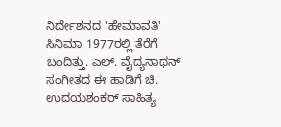ನಿರ್ದೇಶನದ 'ಹೇಮಾವತಿ' ಸಿನಿಮಾ 1977ರಲ್ಲಿ ತೆರೆಗೆ ಬಂದಿತ್ತು. ಎಲ್. ವೈದ್ಯನಾಥನ್ ಸಂಗೀತದ ಈ ಹಾಡಿಗೆ ಚಿ. ಉದಯಶಂಕರ್ ಸಾಹಿತ್ಯ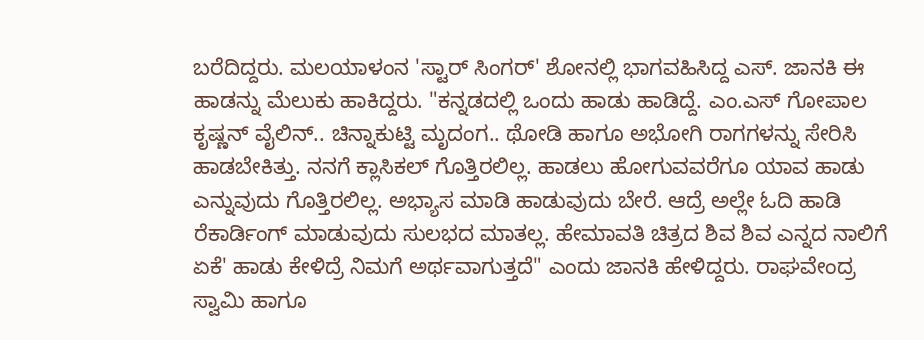ಬರೆದಿದ್ದರು. ಮಲಯಾಳಂನ 'ಸ್ಟಾರ್ ಸಿಂಗರ್' ಶೋನಲ್ಲಿ ಭಾಗವಹಿಸಿದ್ದ ಎಸ್. ಜಾನಕಿ ಈ ಹಾಡನ್ನು ಮೆಲುಕು ಹಾಕಿದ್ದರು. "ಕನ್ನಡದಲ್ಲಿ ಒಂದು ಹಾಡು ಹಾಡಿದ್ದೆ. ಎಂ.ಎಸ್ ಗೋಪಾಲ ಕೃಷ್ಣನ್ ವೈಲಿನ್.. ಚಿನ್ನಾಕುಟ್ಟಿ ಮೃದಂಗ.. ಥೋಡಿ ಹಾಗೂ ಅಭೋಗಿ ರಾಗಗಳನ್ನು ಸೇರಿಸಿ ಹಾಡಬೇಕಿತ್ತು. ನನಗೆ ಕ್ಲಾಸಿಕಲ್ ಗೊತ್ತಿರಲಿಲ್ಲ. ಹಾಡಲು ಹೋಗುವವರೆಗೂ ಯಾವ ಹಾಡು ಎನ್ನುವುದು ಗೊತ್ತಿರಲಿಲ್ಲ. ಅಭ್ಯಾಸ ಮಾಡಿ ಹಾಡುವುದು ಬೇರೆ. ಆದ್ರೆ ಅಲ್ಲೇ ಓದಿ ಹಾಡಿ ರೆಕಾರ್ಡಿಂಗ್ ಮಾಡುವುದು ಸುಲಭದ ಮಾತಲ್ಲ. ಹೇಮಾವತಿ ಚಿತ್ರದ ಶಿವ ಶಿವ ಎನ್ನದ ನಾಲಿಗೆ ಏಕೆ' ಹಾಡು ಕೇಳಿದ್ರೆ ನಿಮಗೆ ಅರ್ಥವಾಗುತ್ತದೆ" ಎಂದು ಜಾನಕಿ ಹೇಳಿದ್ದರು. ರಾಘವೇಂದ್ರ ಸ್ವಾಮಿ ಹಾಗೂ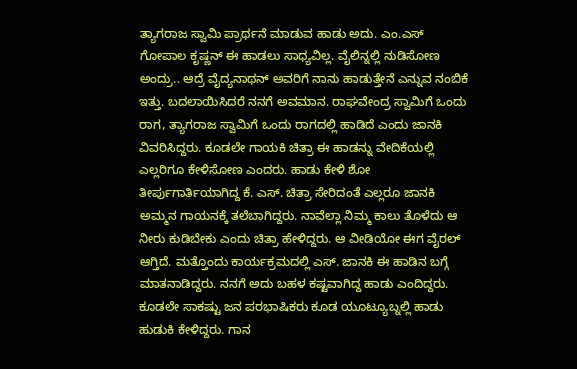ತ್ಯಾಗರಾಜ ಸ್ವಾಮಿ ಪ್ರಾರ್ಥನೆ ಮಾಡುವ ಹಾಡು ಅದು. ಎಂ.ಎಸ್ ಗೋಪಾಲ ಕೃಷ್ಣನ್ ಈ ಹಾಡಲು ಸಾಧ್ಯವಿಲ್ಲ. ವೈಲಿನ್ನಲ್ಲಿ ನುಡಿಸೋಣ ಅಂದ್ರು.. ಆದ್ರೆ ವೈದ್ಯನಾಥನ್ ಅವರಿಗೆ ನಾನು ಹಾಡುತ್ತೇನೆ ಎನ್ನುವ ನಂಬಿಕೆ ಇತ್ತು. ಬದಲಾಯಿಸಿದರೆ ನನಗೆ ಅವಮಾನ. ರಾಘವೇಂದ್ರ ಸ್ವಾಮಿಗೆ ಒಂದು ರಾಗ, ತ್ಯಾಗರಾಜ ಸ್ವಾಮಿಗೆ ಒಂದು ರಾಗದಲ್ಲಿ ಹಾಡಿದೆ ಎಂದು ಜಾನಕಿ ವಿವರಿಸಿದ್ದರು. ಕೂಡಲೇ ಗಾಯಕಿ ಚಿತ್ರಾ ಈ ಹಾಡನ್ನು ವೇದಿಕೆಯಲ್ಲಿ ಎಲ್ಲರಿಗೂ ಕೇಳಿಸೋಣ ಎಂದರು. ಹಾಡು ಕೇಳಿ ಶೋ ತೀರ್ಪುಗಾರ್ತಿಯಾಗಿದ್ದ ಕೆ. ಎಸ್. ಚಿತ್ರಾ ಸೇರಿದಂತೆ ಎಲ್ಲರೂ ಜಾನಕಿ ಅಮ್ಮನ ಗಾಯನಕ್ಕೆ ತಲೆಬಾಗಿದ್ದರು. ನಾವೆಲ್ಲಾ ನಿಮ್ಮ ಕಾಲು ತೊಳೆದು ಆ ನೀರು ಕುಡಿಬೇಕು ಎಂದು ಚಿತ್ರಾ ಹೇಳಿದ್ದರು. ಆ ವೀಡಿಯೋ ಈಗ ವೈರಲ್ ಆಗ್ತಿದೆ. ಮತ್ತೊಂದು ಕಾರ್ಯಕ್ರಮದಲ್ಲಿ ಎಸ್. ಜಾನಕಿ ಈ ಹಾಡಿನ ಬಗ್ಗೆ ಮಾತನಾಡಿದ್ದರು. ನನಗೆ ಅದು ಬಹಳ ಕಷ್ಟವಾಗಿದ್ದ ಹಾಡು ಎಂದಿದ್ದರು. ಕೂಡಲೇ ಸಾಕಷ್ಟು ಜನ ಪರಭಾಷಿಕರು ಕೂಡ ಯೂಟ್ಯೂಬ್ನಲ್ಲಿ ಹಾಡು ಹುಡುಕಿ ಕೇಳಿದ್ದರು. ಗಾನ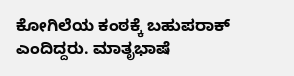ಕೋಗಿಲೆಯ ಕಂಠಕ್ಕೆ ಬಹುಪರಾಕ್ ಎಂದಿದ್ದರು. ಮಾತೃಭಾಷೆ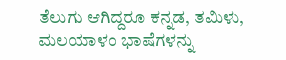ತೆಲುಗು ಆಗಿದ್ದರೂ ಕನ್ನಡ, ತಮಿಳು, ಮಲಯಾಳಂ ಭಾಷೆಗಳನ್ನು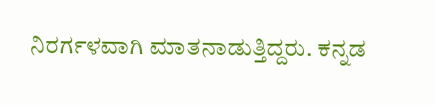ನಿರರ್ಗಳವಾಗಿ ಮಾತನಾಡುತ್ತಿದ್ದರು. ಕನ್ನಡ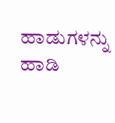ಹಾಡುಗಳನ್ನು ಹಾಡಿ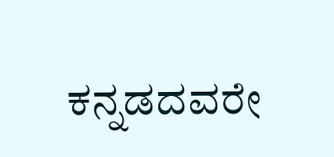ಕನ್ನಡದವರೇ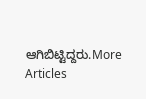ಆಗಿಬಿಟ್ಟಿದ್ದರು.More Articles